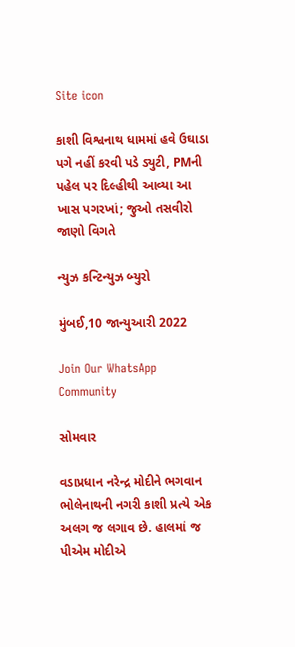Site icon

કાશી વિશ્વનાથ ધામમાં હવે ઉઘાડા પગે નહીં કરવી પડે ડ્યુટી, PMની પહેલ પર દિલ્હીથી આવ્યા આ ખાસ પગરખાં; જુઓ તસવીરો જાણો વિગતે

ન્યુઝ કન્ટિન્યુઝ બ્યુરો

મુંબઈ,10 જાન્યુઆરી 2022

Join Our WhatsApp Community

સોમવાર

વડાપ્રધાન નરેન્દ્ર મોદીને ભગવાન ભોલેનાથની નગરી કાશી પ્રત્યે એક અલગ જ લગાવ છે. હાલમાં જ પીએમ મોદીએ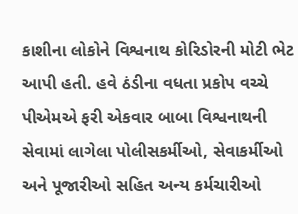કાશીના લોકોને વિશ્વનાથ કોરિડોરની મોટી ભેટ આપી હતી. હવે ઠંડીના વધતા પ્રકોપ વચ્ચે પીએમએ ફરી એકવાર બાબા વિશ્વનાથની સેવામાં લાગેલા પોલીસકર્મીઓ, સેવાકર્મીઓ અને પૂજારીઓ સહિત અન્ય કર્મચારીઓ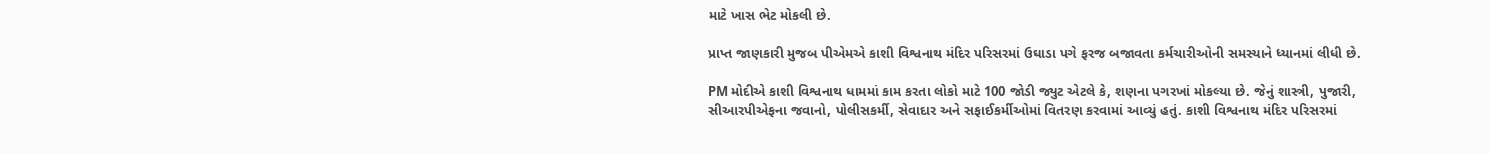માટે ખાસ ભેટ મોકલી છે.

પ્રાપ્ત જાણકારી મુજબ પીએમએ કાશી વિશ્વનાથ મંદિર પરિસરમાં ઉઘાડા પગે ફરજ બજાવતા કર્મચારીઓની સમસ્યાને ધ્યાનમાં લીધી છે.

PM મોદીએ કાશી વિશ્વનાથ ધામમાં કામ કરતા લોકો માટે 100 જોડી જ્યુટ એટલે કે, શણના પગરખાં મોકલ્યા છે. જેનું શાસ્ત્રી, પુજારી, સીઆરપીએફના જવાનો, પોલીસકર્મી, સેવાદાર અને સફાઈકર્મીઓમાં વિતરણ કરવામાં આવ્યું હતું. કાશી વિશ્વનાથ મંદિર પરિસરમાં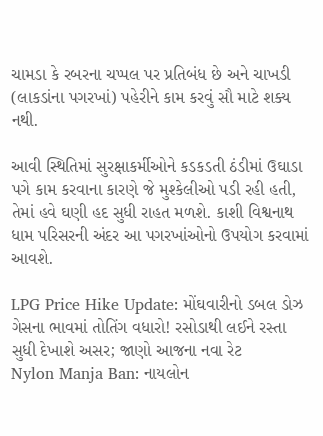ચામડા કે રબરના ચપ્પલ પર પ્રતિબંધ છે અને ચાખડી (લાકડાંના પગરખાં) પહેરીને કામ કરવું સૌ માટે શક્ય નથી.

આવી સ્થિતિમાં સુરક્ષાકર્મીઓને કડકડતી ઠંડીમાં ઉઘાડા પગે કામ કરવાના કારણે જે મુશ્કેલીઓ પડી રહી હતી, તેમાં હવે ઘણી હદ સુધી રાહત મળશે. કાશી વિશ્વનાથ ધામ પરિસરની અંદર આ પગરખાંઓનો ઉપયોગ કરવામાં આવશે.

LPG Price Hike Update: મોંઘવારીનો ડબલ ડોઝ ગેસના ભાવમાં તોતિંગ વધારો! રસોડાથી લઈને રસ્તા સુધી દેખાશે અસર; જાણો આજના નવા રેટ
Nylon Manja Ban: નાયલોન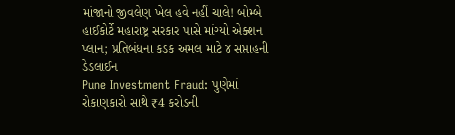માંજાનો જીવલેણ ખેલ હવે નહીં ચાલે! બોમ્બે હાઈકોર્ટે મહારાષ્ટ્ર સરકાર પાસે માંગ્યો એક્શન પ્લાન; પ્રતિબંધના કડક અમલ માટે ૪ સપ્તાહની ડેડલાઈન
Pune Investment Fraud: પુણેમાં રોકાણકારો સાથે ₹4 કરોડની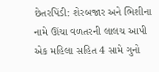છેતરપિંડી: શેરબજાર અને ભિશીના નામે ઊંચા વળતરની લાલચ આપી એક મહિલા સહિત 4 સામે ગુનો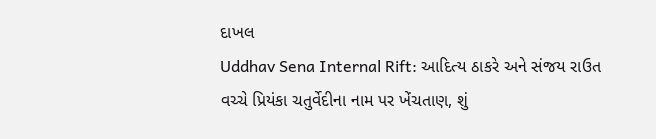દાખલ
Uddhav Sena Internal Rift: આદિત્ય ઠાકરે અને સંજય રાઉત વચ્ચે પ્રિયંકા ચતુર્વેદીના નામ પર ખેંચતાણ, શું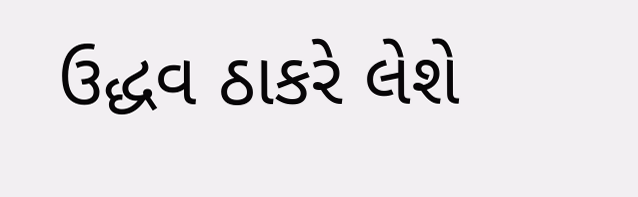ઉદ્ધવ ઠાકરે લેશે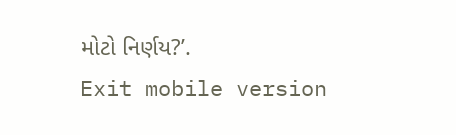મોટો નિર્ણય?’.
Exit mobile version